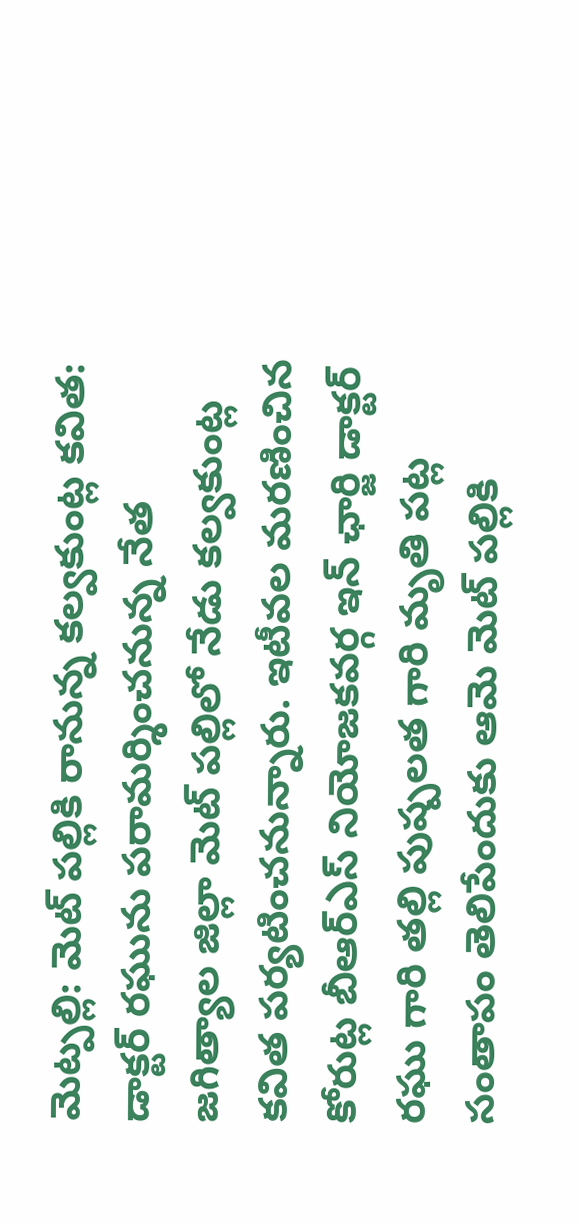మెట్పల్లి: మెట్ పల్లికి రానున్న కల్వకుంట్ల కవిత: డాక్టర్ రఘును పరామర్శించనున్న నేత
జగిత్యాల జిల్లా మెట్ పల్లిలో నేడు కల్వకుంట్ల కవిత పర్యటించనున్నారు. ఇటీవల మరణించిన కోరుట్ల బీఆర్ఎస్ నియోజకవర్గ ఇన్ ఛార్జి డాక్టర్ రఘు గారి తల్లి పుష్పలత గారి మృతి పట్ల సంతాపం తెలిపేందుకు ఆమె మెట్ పల్లికి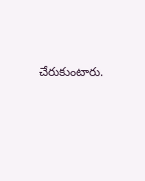చేరుకుంటారు.